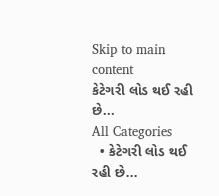Skip to main content
કેટેગરી લોડ થઈ રહી છે...
All Categories
  • કેટેગરી લોડ થઈ રહી છે...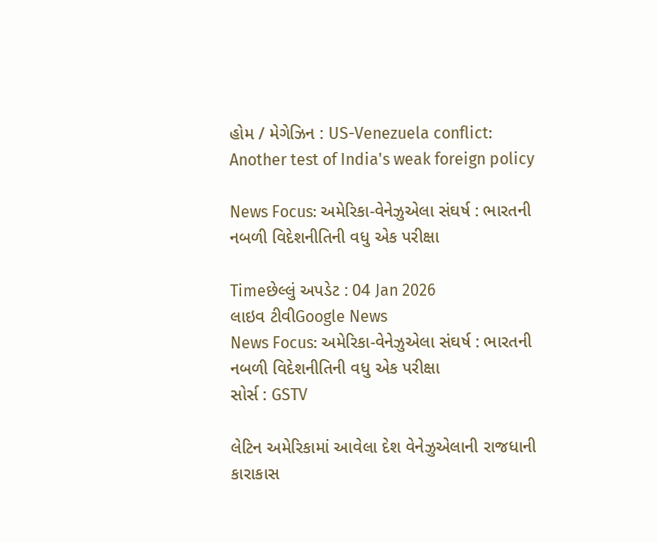હોમ / મેગેઝિન : US-Venezuela conflict: Another test of India's weak foreign policy

News Focus: અમેરિકા-વેનેઝુએલા સંઘર્ષ : ભારતની નબળી વિદેશનીતિની વધુ એક પરીક્ષા

Timeછેલ્લું અપડેટ : 04 Jan 2026
લાઇવ ટીવીGoogle News
News Focus: અમેરિકા-વેનેઝુએલા સંઘર્ષ : ભારતની નબળી વિદેશનીતિની વધુ એક પરીક્ષા
સોર્સ : GSTV

લેટિન અમેરિકામાં આવેલા દેશ વેનેઝુએલાની રાજધાની  કારાકાસ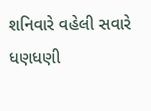શનિવારે વહેલી સવારે ધણધણી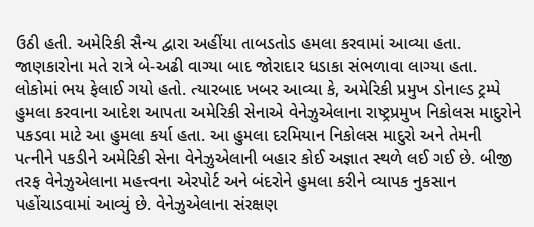ઉઠી હતી. અમેરિકી સૈન્ય દ્વારા અહીંયા તાબડતોડ હમલા કરવામાં આવ્યા હતા. જાણકારોના મતે રાત્રે બે-અઢી વાગ્યા બાદ જોરાદાર ધડાકા સંભળાવા લાગ્યા હતા. લોકોમાં ભય ફેલાઈ ગયો હતો. ત્યારબાદ ખબર આવ્યા કે, અમેરિકી પ્રમુખ ડોનાલ્ડ ટ્રમ્પે હુમલા કરવાના આદેશ આપતા અમેરિકી સેનાએ વેનેઝુએલાના રાષ્ટ્રપ્રમુખ નિકોલસ માદુરોને પકડવા માટે આ હુમલા કર્યા હતા. આ હુમલા દરમિયાન નિકોલસ માદુરો અને તેમની પત્નીને પકડીને અમેરિકી સેના વેનેઝુએલાની બહાર કોઈ અજ્ઞાત સ્થળે લઈ ગઈ છે. બીજી તરફ વેનેઝુએલાના મહત્ત્વના એરપોર્ટ અને બંદરોને હુમલા કરીને વ્યાપક નુકસાન પહોંચાડવામાં આવ્યું છે. વેનેઝુએલાના સંરક્ષણ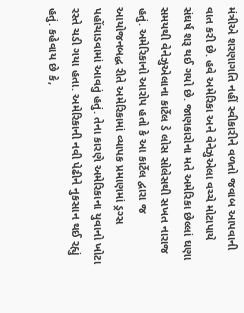મંત્રીએ શરણાગતિ નહીં સ્વીકારીને વળતો જવાબ આપવાની વાત કરી છે. હવે અમેરિકા અને વેનેઝુએલા વચ્ચે મોટાપાયે સંઘર્ષ શરૂ થઈ ગયો છે. જાણકારોના મતે અમેરિકા છેલ્લાં ઘણા સમયથી વેનેઝુએલાના કાર્ટેલ ડે લોસ સોલેસથી સખત નારાજ હતું. અમેરિકાનો આરોપ હતો કે આ કાર્ટેલ દ્વારા જ આયોજનબદ્ધ રીતે અમેરિકામાં વ્યાપક પ્રમાણમાં ડ્રગ્સ પહોંચાડવામાં આવતું હતું. તેના કારણે અમેરિકાના યુવાનો ખોટા રસ્તે ચડી ગયા હતા. અમેરિકાની નવી પેઢીને નુકસાન થઈ રહ્યું હતું. કહેવાય છે કે,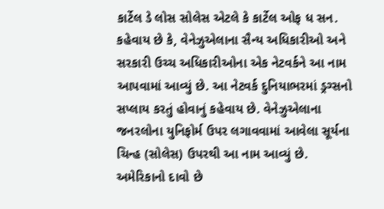કાર્ટેલ ડે લોસ સોલેસ એટલે કે કાર્ટેલ ઓફ ધ સન. કહેવાય છે કે, વેનેઝુએલાના સૈન્ય અધિકારીઓ અને સરકારી ઉચ્ચ અધિકારીઓના એક નેટવર્કને આ નામ આપવામાં આવ્યું છે. આ નેટવર્ક દુનિયાભરમાં ડ્રગ્સનો સપ્લાય કરતું હોવાનું કહેવાય છે. વેનેઝુએલાના જનરલોના યુનિફોર્મ ઉપર લગાવવામાં આવેલા સૂર્યના ચિન્હ (સોલેસ) ઉપરથી આ નામ આવ્યું છે. અમેરિકાનો દાવો છે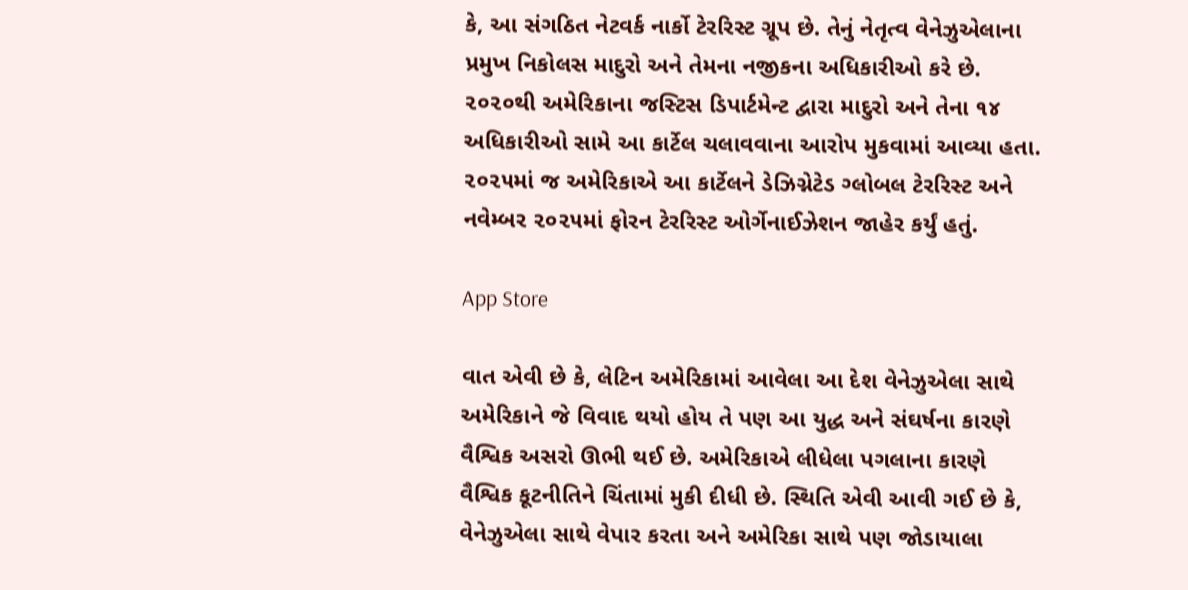કે, આ સંગઠિત નેટવર્ક નાર્કો ટેરરિસ્ટ ગ્રૂપ છે. તેનું નેતૃત્વ વેનેઝુએલાના પ્રમુખ નિકોલસ માદુરો અને તેમના નજીકના અધિકારીઓ કરે છે. ૨૦૨૦થી અમેરિકાના જસ્ટિસ ડિપાર્ટમેન્ટ દ્વારા માદુરો અને તેના ૧૪ અધિકારીઓ સામે આ કાર્ટેલ ચલાવવાના આરોપ મુકવામાં આવ્યા હતા. ૨૦૨૫માં જ અમેરિકાએ આ કાર્ટેલને ડેઝિગ્નેટેડ ગ્લોબલ ટેરરિસ્ટ અને નવેમ્બર ૨૦૨૫માં ફોરન ટેરરિસ્ટ ઓર્ગેનાઈઝેશન જાહેર કર્યું હતું.

App Store

વાત એવી છે કે, લેટિન અમેરિકામાં આવેલા આ દેશ વેનેઝુએલા સાથે અમેરિકાને જે વિવાદ થયો હોય તે પણ આ યુદ્ધ અને સંઘર્ષના કારણે વૈશ્વિક અસરો ઊભી થઈ છે. અમેરિકાએ લીધેલા પગલાના કારણે વૈશ્વિક કૂટનીતિને ચિંતામાં મુકી દીધી છે. સ્થિતિ એવી આવી ગઈ છે કે, વેનેઝુએલા સાથે વેપાર કરતા અને અમેરિકા સાથે પણ જોડાયાલા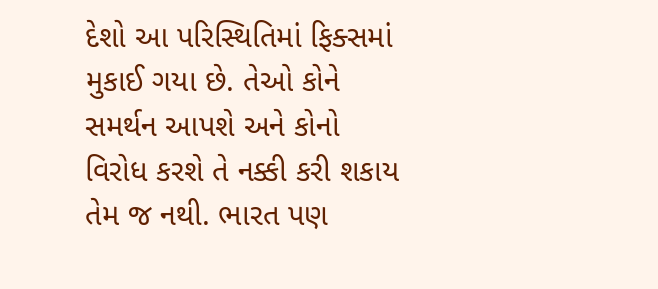દેશો આ પરિસ્થિતિમાં ફિક્સમાં મુકાઈ ગયા છે. તેઓ કોને સમર્થન આપશે અને કોનો વિરોધ કરશે તે નક્કી કરી શકાય તેમ જ નથી. ભારત પણ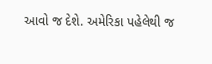આવો જ દેશે. અમેરિકા પહેલેથી જ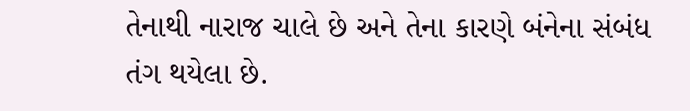તેનાથી નારાજ ચાલે છે અને તેના કારણે બંનેના સંબંધ તંગ થયેલા છે.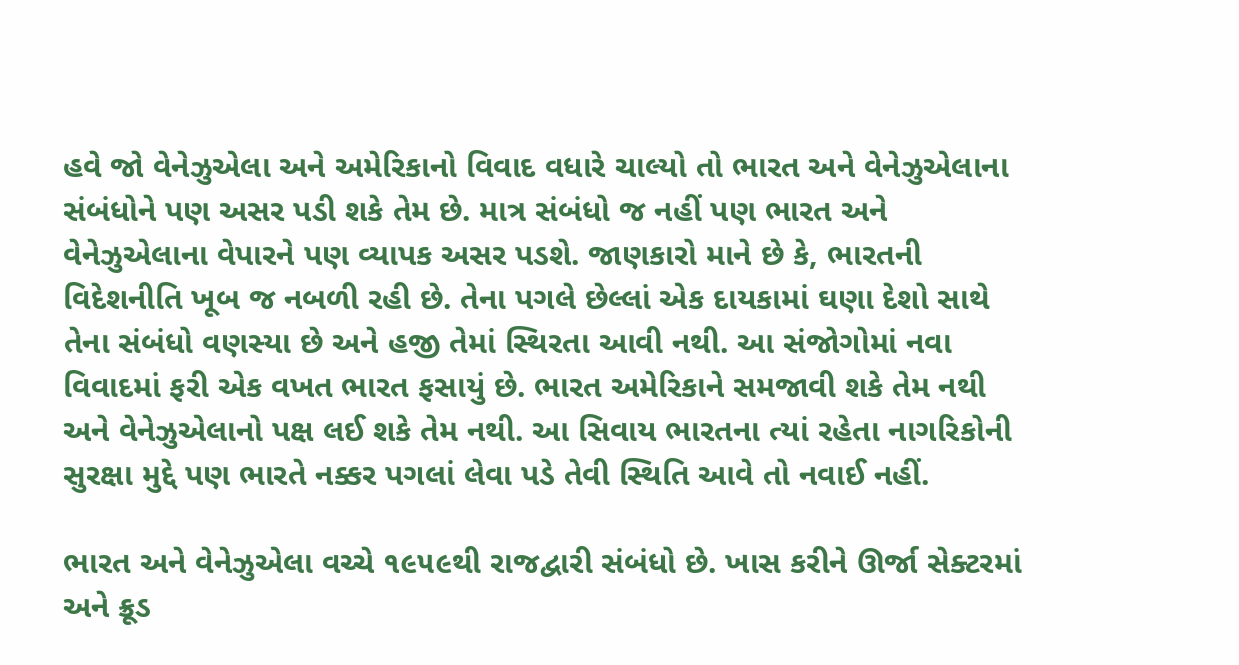હવે જો વેનેઝુએલા અને અમેરિકાનો વિવાદ વધારે ચાલ્યો તો ભારત અને વેનેઝુએલાના સંબંધોને પણ અસર પડી શકે તેમ છે. માત્ર સંબંધો જ નહીં પણ ભારત અને વેનેઝુએલાના વેપારને પણ વ્યાપક અસર પડશે. જાણકારો માને છે કે, ભારતની વિદેશનીતિ ખૂબ જ નબળી રહી છે. તેના પગલે છેલ્લાં એક દાયકામાં ઘણા દેશો સાથે તેના સંબંધો વણસ્યા છે અને હજી તેમાં સ્થિરતા આવી નથી. આ સંજોગોમાં નવા વિવાદમાં ફરી એક વખત ભારત ફસાયું છે. ભારત અમેરિકાને સમજાવી શકે તેમ નથી અને વેનેઝુએલાનો પક્ષ લઈ શકે તેમ નથી. આ સિવાય ભારતના ત્યાં રહેતા નાગરિકોની સુરક્ષા મુદ્દે પણ ભારતે નક્કર પગલાં લેવા પડે તેવી સ્થિતિ આવે તો નવાઈ નહીં.

ભારત અને વેનેઝુએલા વચ્ચે ૧૯૫૯થી રાજદ્વારી સંબંધો છે. ખાસ કરીને ઊર્જા સેક્ટરમાં અને ક્રૂડ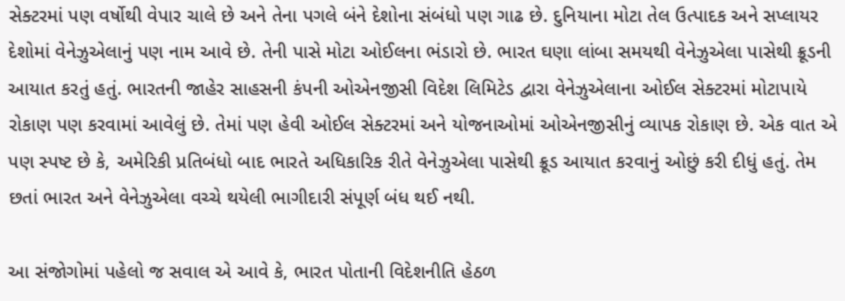સેક્ટરમાં પણ વર્ષોથી વેપાર ચાલે છે અને તેના પગલે બંને દેશોના સંબંધો પણ ગાઢ છે. દુનિયાના મોટા તેલ ઉત્પાદક અને સપ્લાયર દેશોમાં વેનેઝુએલાનું પણ નામ આવે છે. તેની પાસે મોટા ઓઈલના ભંડારો છે. ભારત ઘણા લાંબા સમયથી વેનેઝુએલા પાસેથી ક્રૂડની આયાત કરતું હતું. ભારતની જાહેર સાહસની કંપની ઓએનજીસી વિદેશ લિમિટેડ દ્વારા વેનેઝુએલાના ઓઈલ સેક્ટરમાં મોટાપાયે રોકાણ પણ કરવામાં આવેલું છે. તેમાં પણ હેવી ઓઈલ સેક્ટરમાં અને યોજનાઓમાં ઓએનજીસીનું વ્યાપક રોકાણ છે. એક વાત એ પણ સ્પષ્ટ છે કે, અમેરિકી પ્રતિબંધો બાદ ભારતે અધિકારિક રીતે વેનેઝુએલા પાસેથી ક્રૂડ આયાત કરવાનું ઓછું કરી દીધું હતું. તેમ છતાં ભારત અને વેનેઝુએલા વચ્ચે થયેલી ભાગીદારી સંપૂર્ણ બંધ થઈ નથી.

આ સંજોગોમાં પહેલો જ સવાલ એ આવે કે, ભારત પોતાની વિદેશનીતિ હેઠળ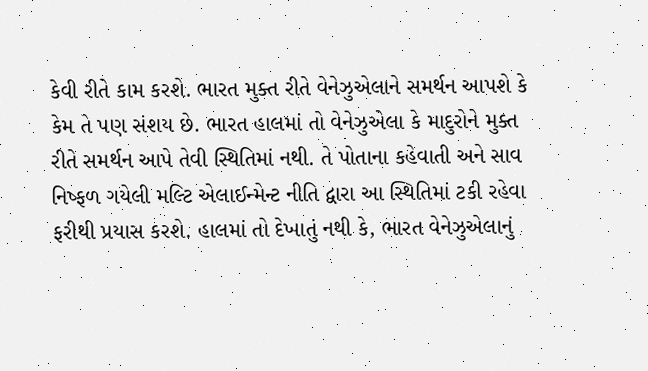કેવી રીતે કામ કરશે. ભારત મુક્ત રીતે વેનેઝુએલાને સમર્થન આપશે કે કેમ તે પણ સંશય છે. ભારત હાલમાં તો વેનેઝુએલા કે માદુરોને મુક્ત રીતે સમર્થન આપે તેવી સ્થિતિમાં નથી. તે પોતાના કહેવાતી અને સાવ નિષ્ફળ ગયેલી મલ્ટિ એલાઈન્મેન્ટ નીતિ દ્વારા આ સ્થિતિમાં ટકી રહેવા ફરીથી પ્રયાસ કરશે. હાલમાં તો દેખાતું નથી કે, ભારત વેનેઝુએલાનું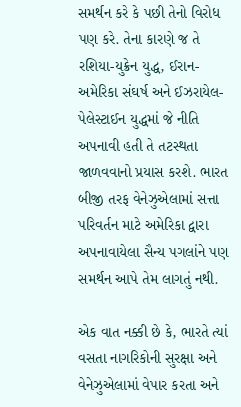સમર્થન કરે કે પછી તેનો વિરોધ પણ કરે. તેના કારણે જ તે રશિયા-યુક્રેન યુદ્ધ, ઈરાન-અમેરિકા સંઘર્ષ અને ઈઝરાયેલ-પેલેસ્ટાઈન યુદ્ધમાં જે નીતિ અપનાવી હતી તે તટસ્થતા જાળવવાનો પ્રયાસ કરશે. ભારત બીજી તરફ વેનેઝુએલામાં સત્તા પરિવર્તન માટે અમેરિકા દ્વારા અપનાવાયેલા સૈન્ય પગલાંને પણ સમર્થન આપે તેમ લાગતું નથી.

એક વાત નક્કી છે કે, ભારતે ત્યાં વસતા નાગરિકોની સુરક્ષા અને વેનેઝુએલામાં વેપાર કરતા અને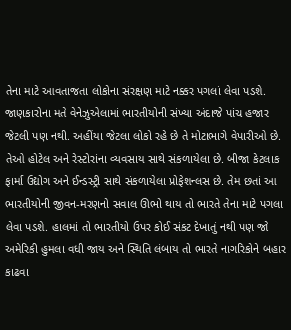તેના માટે આવતાજતા લોકોના સંરક્ષણ માટે નક્કર પગલાં લેવા પડશે. જાણકારોના મતે વેનેઝુએલામાં ભારતીયોની સંખ્યા અંદાજે પાંચ હજાર જેટલી પણ નથી. અહીંયા જેટલા લોકો રહે છે તે મોટાભાગે વેપારીઓ છે. તેઓ હોટેલ અને રેસ્ટોરાંના વ્યવસાય સાથે સંકળાયેલા છે. બીજા કેટલાક ફાર્મા ઉદ્યોગ અને ઈન્ડસ્ટ્રી સાથે સંકળાયેલા પ્રોફેશન્લસ છે. તેમ છતાં આ ભારતીયોની જીવન-મરણનો સવાલ ઊભો થાય તો ભારતે તેના માટે પગલા લેવા પડશે. હાલમાં તો ભારતીયો ઉપર કોઈ સંકટ દેખાતું નથી પણ જો અમેરિકી હુમલા વધી જાય અને સ્થિતિ લંબાય તો ભારતે નાગરિકોને બહાર કાઢવા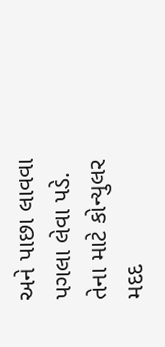અને પાછા લાવવા પગલા લેવા પડે. તેના માટે કોન્યુલર મદદ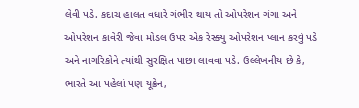લેવી પડે. કદાચ હાલત વધારે ગંભીર થાય તો ઓપરેશન ગંગા અને ઓપરેશન કાવેરી જેવા મોડલ ઉપર એક રેસ્ક્યુ ઓપરેશન પ્લાન કરવું પડે અને નાગરિકોને ત્યાંથી સુરક્ષિત પાછા લાવવા પડે. ઉલ્લેખનીય છે કે, ભારતે આ પહેલાં પણ યૂક્રેન,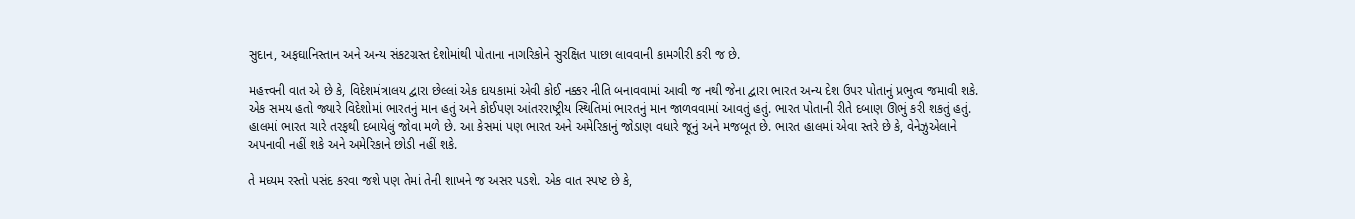સુદાન, અફઘાનિસ્તાન અને અન્ય સંકટગ્રસ્ત દેશોમાંથી પોતાના નાગરિકોને સુરક્ષિત પાછા લાવવાની કામગીરી કરી જ છે.

મહત્ત્વની વાત એ છે કે, વિદેશમંત્રાલય દ્વારા છેલ્લાં એક દાયકામાં એવી કોઈ નક્કર નીતિ બનાવવામાં આવી જ નથી જેના દ્વારા ભારત અન્ય દેશ ઉપર પોતાનું પ્રભુત્વ જમાવી શકે. એક સમય હતો જ્યારે વિદેશોમાં ભારતનું માન હતું અને કોઈપણ આંતરરાષ્ટ્રીય સ્થિતિમાં ભારતનું માન જાળવવામાં આવતું હતું. ભારત પોતાની રીતે દબાણ ઊભું કરી શકતું હતું. હાલમાં ભારત ચારે તરફથી દબાયેલું જોવા મળે છે. આ કેસમાં પણ ભારત અને અમેરિકાનું જોડાણ વધારે જૂનું અને મજબૂત છે. ભારત હાલમાં એવા સ્તરે છે કે, વેનેઝુએલાને અપનાવી નહીં શકે અને અમેરિકાને છોડી નહીં શકે.

તે મધ્યમ રસ્તો પસંદ કરવા જશે પણ તેમાં તેની શાખને જ અસર પડશે. એક વાત સ્પષ્ટ છે કે,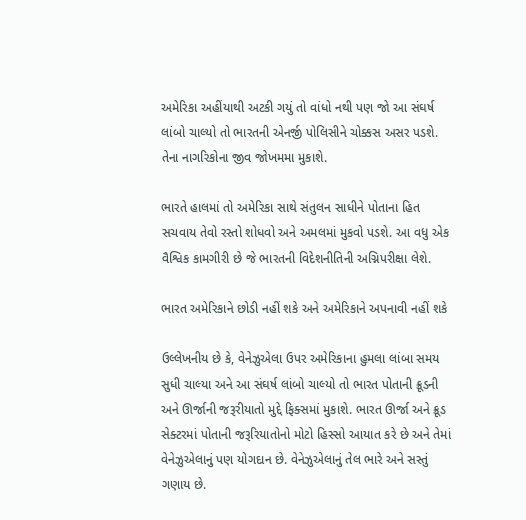અમેરિકા અહીંયાથી અટકી ગયું તો વાંધો નથી પણ જો આ સંઘર્ષ લાંબો ચાલ્યો તો ભારતની એનર્જી પોલિસીને ચોક્કસ અસર પડશે. તેના નાગરિકોના જીવ જોખમમા મુકાશે.

ભારતે હાલમાં તો અમેરિકા સાથે સંતુલન સાધીને પોતાના હિત સચવાય તેવો રસ્તો શોધવો અને અમલમાં મુકવો પડશે. આ વધુ એક વૈશ્વિક કામગીરી છે જે ભારતની વિદેશનીતિની અગ્નિપરીક્ષા લેશે.

ભારત અમેરિકાને છોડી નહીં શકે અને અમેરિકાને અપનાવી નહીં શકે

ઉલ્લેખનીય છે કે, વેનેઝુએલા ઉપર અમેરિકાના હુમલા લાંબા સમય સુધી ચાલ્યા અને આ સંઘર્ષ લાંબો ચાલ્યો તો ભારત પોતાની ક્રૂડની અને ઊર્જાની જરૂરીયાતો મુદ્દે ફિક્સમાં મુકાશે. ભારત ઊર્જા અને ક્રૂડ સેક્ટરમાં પોતાની જરૂરિયાતોનો મોટો હિસ્સો આયાત કરે છે અને તેમાં વેનેઝુએલાનું પણ યોગદાન છે. વેનેઝુએલાનું તેલ ભારે અને સસ્તું ગણાય છે.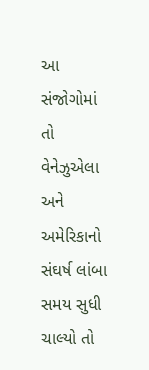આ સંજોગોમાં તો વેનેઝુએલા અને અમેરિકાનો સંઘર્ષ લાંબા સમય સુધી ચાલ્યો તો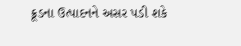ક્રૂડના ઉત્પાદનને અસર પડી શકે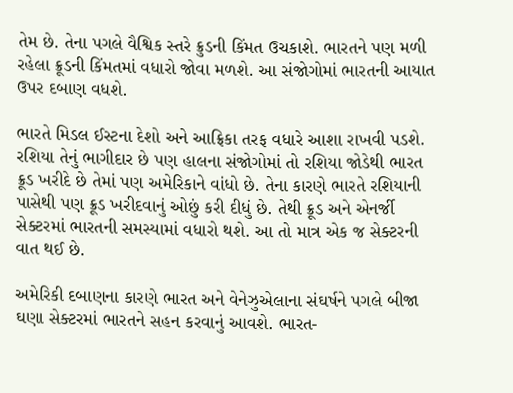તેમ છે. તેના પગલે વૈશ્વિક સ્તરે ક્રુડની કિંમત ઉચકાશે. ભારતને પણ મળી રહેલા ક્રૂડની કિંમતમાં વધારો જોવા મળશે. આ સંજોગોમાં ભારતની આયાત ઉપર દબાણ વધશે.

ભારતે મિડલ ઈસ્ટના દેશો અને આફ્રિકા તરફ વધારે આશા રાખવી પડશે. રશિયા તેનું ભાગીદાર છે પણ હાલના સંજોગોમાં તો રશિયા જોડેથી ભારત ક્રૂડ ખરીદે છે તેમાં પણ અમેરિકાને વાંધો છે. તેના કારણે ભારતે રશિયાની પાસેથી પણ ક્રૂડ ખરીદવાનું ઓછું કરી દીધું છે. તેથી ક્રૂડ અને એનર્જી સેક્ટરમાં ભારતની સમસ્યામાં વધારો થશે. આ તો માત્ર એક જ સેક્ટરની વાત થઈ છે.

અમેરિકી દબાણના કારણે ભારત અને વેનેઝુએલાના સંઘર્ષને પગલે બીજા ઘણા સેક્ટરમાં ભારતને સહન કરવાનું આવશે. ભારત-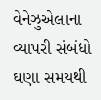વેનેઝુએલાના વ્યાપરી સંબંધો ઘણા સમયથી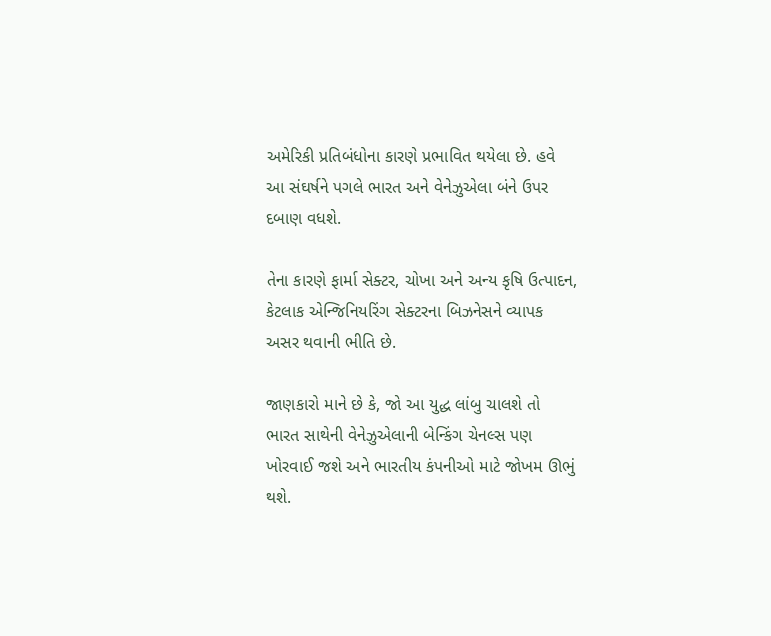અમેરિકી પ્રતિબંધોના કારણે પ્રભાવિત થયેલા છે. હવે આ સંઘર્ષને પગલે ભારત અને વેનેઝુએલા બંને ઉપર દબાણ વધશે.

તેના કારણે ફાર્મા સેક્ટર, ચોખા અને અન્ય કૃષિ ઉત્પાદન, કેટલાક એન્જિનિયરિંગ સેક્ટરના બિઝનેસને વ્યાપક અસર થવાની ભીતિ છે.

જાણકારો માને છે કે, જો આ યુદ્ધ લાંબુ ચાલશે તો ભારત સાથેની વેનેઝુએલાની બેન્કિંગ ચેનલ્સ પણ ખોરવાઈ જશે અને ભારતીય કંપનીઓ માટે જોખમ ઊભું થશે.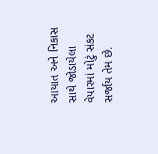આયાત અને નિકાસ સાથે જોડાયેલા વેપારમાં મોટું સંકટ સર્જાય તેમ છે.